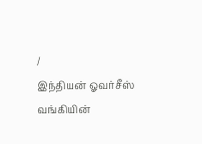/
இந்தியன் ஓவர்சீஸ் வங்கியின்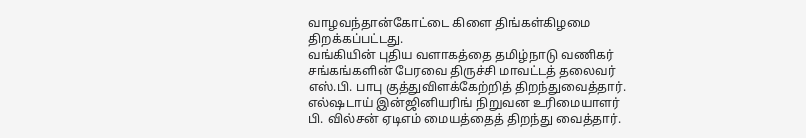வாழவந்தான்கோட்டை கிளை திங்கள்கிழமை திறக்கப்பட்டது.
வங்கியின் புதிய வளாகத்தை தமிழ்நாடு வணிகர் சங்கங்களின் பேரவை திருச்சி மாவட்டத் தலைவர் எஸ்.பி. பாபு குத்துவிளக்கேற்றித் திறந்துவைத்தார். எல்ஷடாய் இன்ஜினியரிங் நிறுவன உரிமையாளர் பி. வில்சன் ஏடிஎம் மையத்தைத் திறந்து வைத்தார்.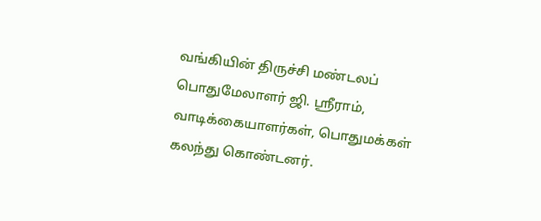வங்கியின் திருச்சி மண்டலப் பொதுமேலாளர் ஜி. ஸ்ரீராம், வாடிக்கையாளர்கள், பொதுமக்கள் கலந்து கொண்டனர்.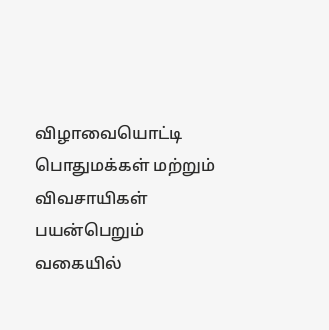விழாவையொட்டி பொதுமக்கள் மற்றும் விவசாயிகள் பயன்பெறும் வகையில்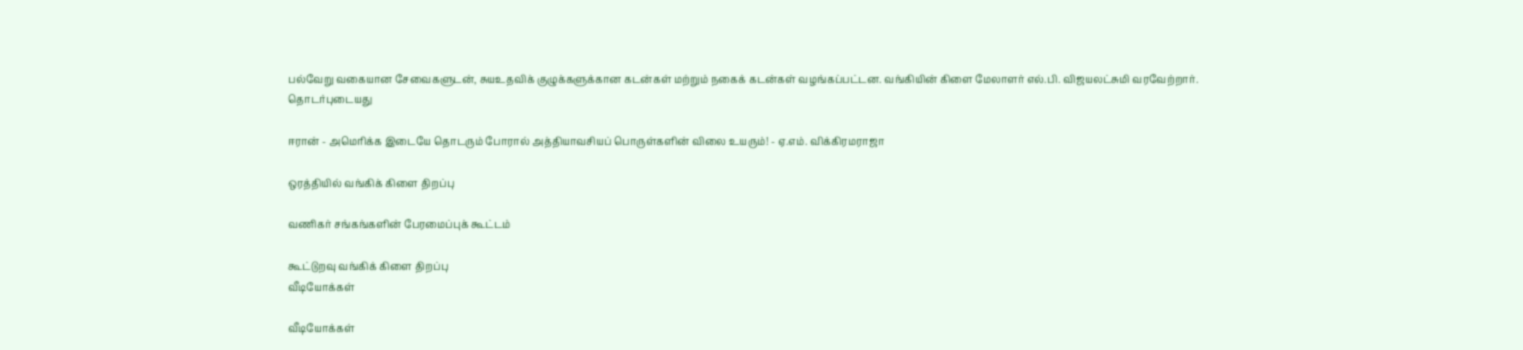பல்வேறு வகையான சேவைகளுடன், சுயஉதவிக் குழுக்களுக்கான கடன்கள் மற்றும் நகைக் கடன்கள் வழங்கப்பட்டன. வங்கியின் கிளை மேலாளர் எல்.பி. விஜயலட்சுமி வரவேற்றார்.
தொடர்புடையது

ஈரான் - அமெரிக்க இடையே தொடரும் போரால் அத்தியாவசியப் பொருள்களின் விலை உயரும்! - ஏ.எம். விக்கிரமராஜா

ஒரத்தியில் வங்கிக் கிளை திறப்பு

வணிகர் சங்கங்களின் பேரமைப்புக் கூட்டம்

கூட்டுறவு வங்கிக் கிளை திறப்பு
வீடியோக்கள்

வீடியோக்கள்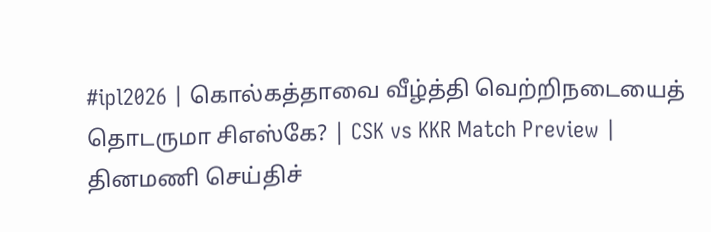#ipl2026 | கொல்கத்தாவை வீழ்த்தி வெற்றிநடையைத் தொடருமா சிஎஸ்கே? | CSK vs KKR Match Preview |
தினமணி செய்திச்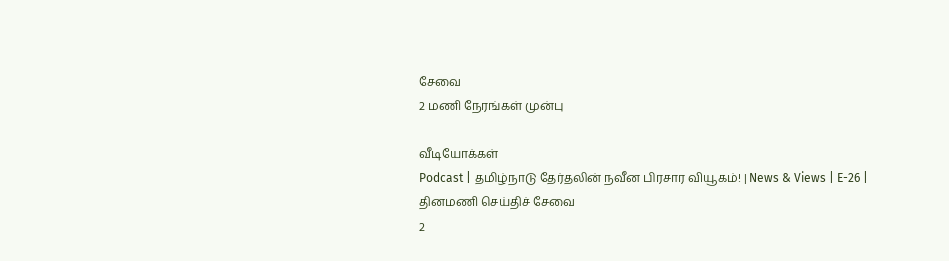சேவை
2 மணி நேரங்கள் முன்பு

வீடியோக்கள்
Podcast | தமிழ்நாடு தேர்தலின் நவீன பிரசார வியூகம்! | News & Views | E-26 |
தினமணி செய்திச் சேவை
2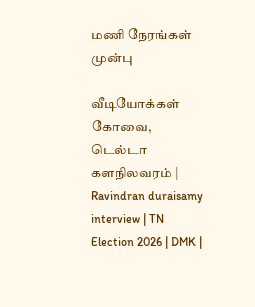மணி நேரங்கள் முன்பு

வீடியோக்கள்
கோவை, டெல்டா களநிலவரம் | Ravindran duraisamy interview | TN Election 2026 | DMK |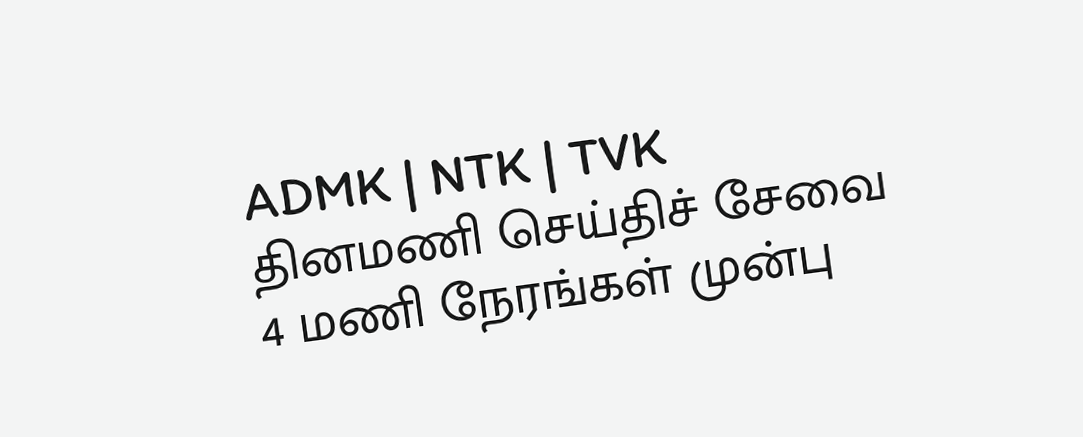ADMK | NTK | TVK
தினமணி செய்திச் சேவை
4 மணி நேரங்கள் முன்பு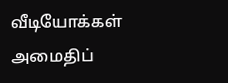வீடியோக்கள்
அமைதிப்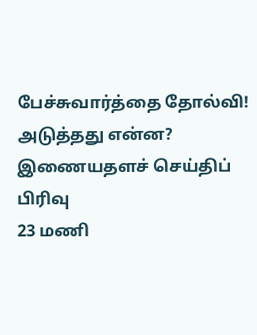பேச்சுவார்த்தை தோல்வி! அடுத்தது என்ன?
இணையதளச் செய்திப் பிரிவு
23 மணி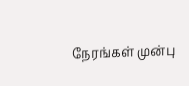நேரங்கள் முன்பு